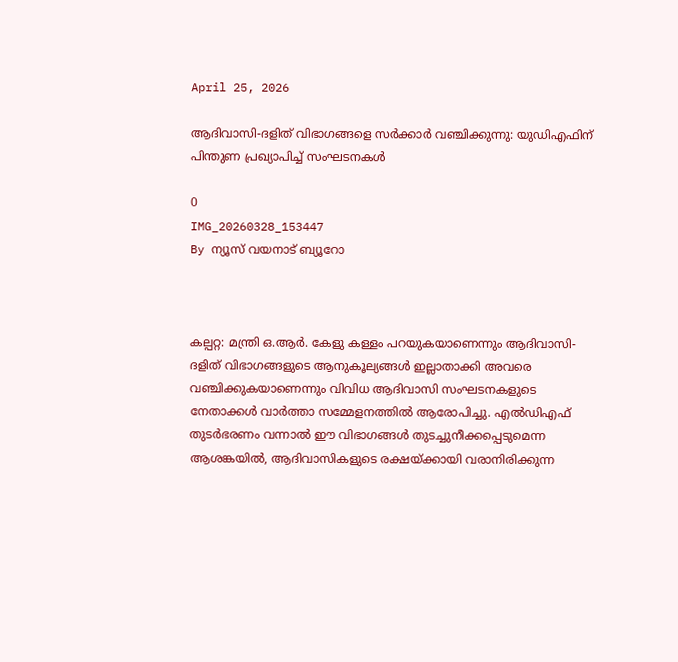April 25, 2026

ആദിവാസി-ദളിത് വിഭാഗങ്ങളെ സർക്കാർ വഞ്ചിക്കുന്നു: യുഡിഎഫിന് പിന്തുണ പ്രഖ്യാപിച്ച് സംഘടനകൾ

0
IMG_20260328_153447
By ന്യൂസ് വയനാട് ബ്യൂറോ



കല്പറ്റ: മന്ത്രി ഒ.ആർ. കേളു കള്ളം പറയുകയാണെന്നും ആദിവാസി-ദളിത് വിഭാഗങ്ങളുടെ ആനുകൂല്യങ്ങൾ ഇല്ലാതാക്കി അവരെ വഞ്ചിക്കുകയാണെന്നും വിവിധ ആദിവാസി സംഘടനകളുടെ നേതാക്കൾ വാർത്താ സമ്മേളനത്തിൽ ആരോപിച്ചു. എൽഡിഎഫ് തുടർഭരണം വന്നാൽ ഈ വിഭാഗങ്ങൾ തുടച്ചുനീക്കപ്പെടുമെന്ന ആശങ്കയിൽ, ആദിവാസികളുടെ രക്ഷയ്ക്കായി വരാനിരിക്കുന്ന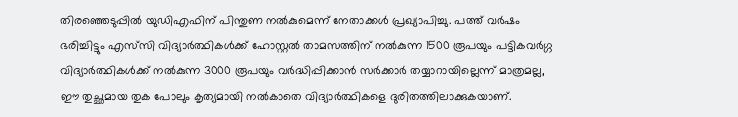തിരഞ്ഞെടുപ്പിൽ യുഡിഎഫിന് പിന്തുണ നൽകുമെന്ന് നേതാക്കൾ പ്രഖ്യാപിച്ചു. പത്ത് വർഷം ഭരിച്ചിട്ടും എസ്‌സി വിദ്യാർത്ഥികൾക്ക് ഹോസ്റ്റൽ താമസത്തിന് നൽകുന്ന 1500 രൂപയും പട്ടികവർഗ്ഗ വിദ്യാർത്ഥികൾക്ക് നൽകുന്ന 3000 രൂപയും വർദ്ധിപ്പിക്കാൻ സർക്കാർ തയ്യാറായില്ലെന്ന് മാത്രമല്ല, ഈ തുച്ഛമായ തുക പോലും കൃത്യമായി നൽകാതെ വിദ്യാർത്ഥികളെ ദുരിതത്തിലാക്കുകയാണ്.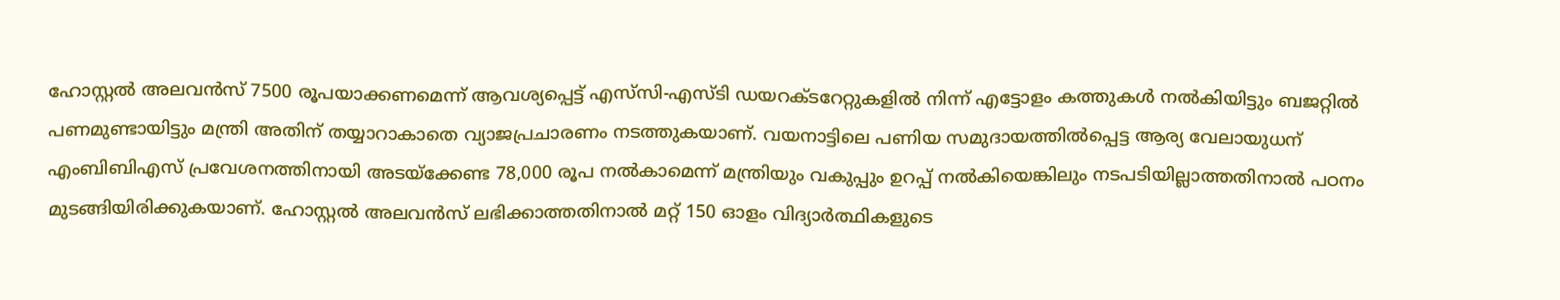ഹോസ്റ്റൽ അലവൻസ് 7500 രൂപയാക്കണമെന്ന് ആവശ്യപ്പെട്ട് എസ്‌സി-എസ്ടി ഡയറക്ടറേറ്റുകളിൽ നിന്ന് എട്ടോളം കത്തുകൾ നൽകിയിട്ടും ബജറ്റിൽ പണമുണ്ടായിട്ടും മന്ത്രി അതിന് തയ്യാറാകാതെ വ്യാജപ്രചാരണം നടത്തുകയാണ്. വയനാട്ടിലെ പണിയ സമുദായത്തിൽപ്പെട്ട ആര്യ വേലായുധന് എംബിബിഎസ് പ്രവേശനത്തിനായി അടയ്ക്കേണ്ട 78,000 രൂപ നൽകാമെന്ന് മന്ത്രിയും വകുപ്പും ഉറപ്പ് നൽകിയെങ്കിലും നടപടിയില്ലാത്തതിനാൽ പഠനം മുടങ്ങിയിരിക്കുകയാണ്. ഹോസ്റ്റൽ അലവൻസ് ലഭിക്കാത്തതിനാൽ മറ്റ് 150 ഓളം വിദ്യാർത്ഥികളുടെ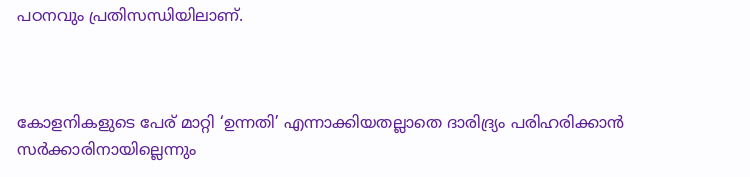പഠനവും പ്രതിസന്ധിയിലാണ്.



കോളനികളുടെ പേര് മാറ്റി ‘ഉന്നതി’ എന്നാക്കിയതല്ലാതെ ദാരിദ്ര്യം പരിഹരിക്കാൻ സർക്കാരിനായില്ലെന്നും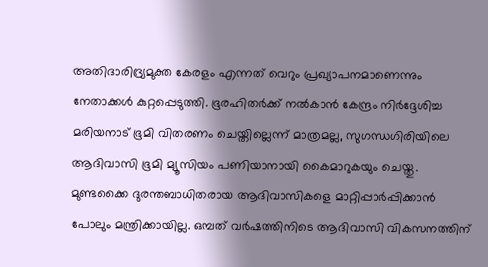അതിദാരിദ്ര്യമുക്ത കേരളം എന്നത് വെറും പ്രഖ്യാപനമാണെന്നും നേതാക്കൾ കുറ്റപ്പെടുത്തി. ഭൂരഹിതർക്ക് നൽകാൻ കേന്ദ്രം നിർദ്ദേശിച്ച മരിയനാട് ഭൂമി വിതരണം ചെയ്തില്ലെന്ന് മാത്രമല്ല, സുഗന്ധഗിരിയിലെ ആദിവാസി ഭൂമി മ്യൂസിയം പണിയാനായി കൈമാറുകയും ചെയ്തു. മുണ്ടക്കൈ ദുരന്തബാധിതരായ ആദിവാസികളെ മാറ്റിപ്പാർപ്പിക്കാൻ പോലും മന്ത്രിക്കായില്ല. ഒമ്പത് വർഷത്തിനിടെ ആദിവാസി വികസനത്തിന്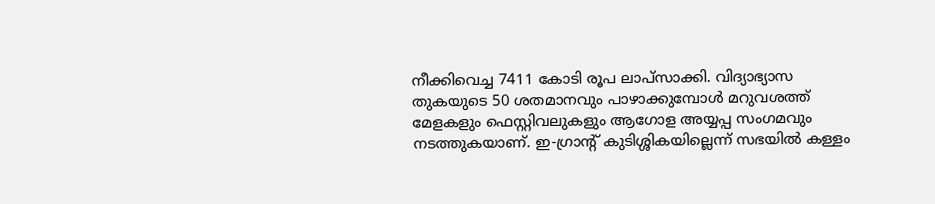നീക്കിവെച്ച 7411 കോടി രൂപ ലാപ്സാക്കി. വിദ്യാഭ്യാസ തുകയുടെ 50 ശതമാനവും പാഴാക്കുമ്പോൾ മറുവശത്ത് മേളകളും ഫെസ്റ്റിവലുകളും ആഗോള അയ്യപ്പ സംഗമവും നടത്തുകയാണ്. ഇ-ഗ്രാന്റ് കുടിശ്ശികയില്ലെന്ന് സഭയിൽ കള്ളം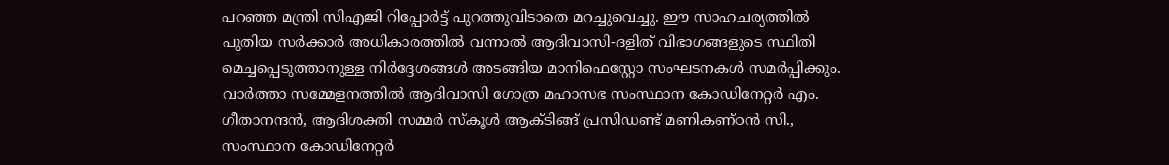പറഞ്ഞ മന്ത്രി സിഎജി റിപ്പോർട്ട് പുറത്തുവിടാതെ മറച്ചുവെച്ചു. ഈ സാഹചര്യത്തിൽ പുതിയ സർക്കാർ അധികാരത്തിൽ വന്നാൽ ആദിവാസി-ദളിത് വിഭാഗങ്ങളുടെ സ്ഥിതി മെച്ചപ്പെടുത്താനുള്ള നിർദ്ദേശങ്ങൾ അടങ്ങിയ മാനിഫെസ്റ്റോ സംഘടനകൾ സമർപ്പിക്കും. വാർത്താ സമ്മേളനത്തിൽ ആദിവാസി ഗോത്ര മഹാസഭ സംസ്ഥാന കോഡിനേറ്റർ എം. ഗീതാനന്ദൻ, ആദിശക്തി സമ്മർ സ്കൂൾ ആക്ടിങ്ങ് പ്രസിഡണ്ട് മണികണ്ഠൻ സി., സംസ്ഥാന കോഡിനേറ്റർ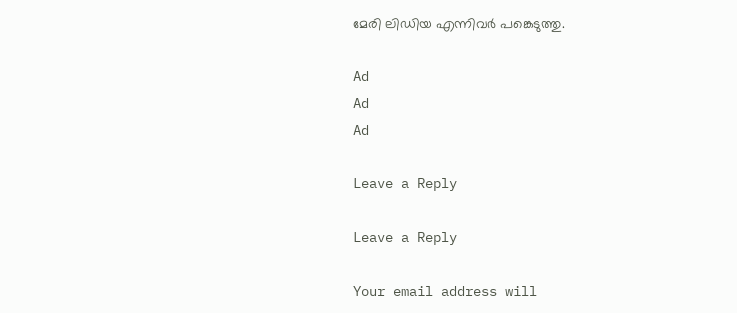മേരി ലിഡിയ എന്നിവർ പങ്കെടുത്തു.

Ad
Ad
Ad

Leave a Reply

Leave a Reply

Your email address will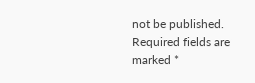not be published. Required fields are marked *